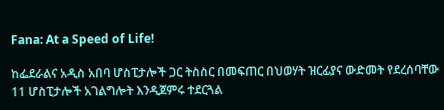Fana: At a Speed of Life!

ከፌደራልና አዲስ አበባ ሆስፒታሎች ጋር ትስስር በመፍጠር በህወሃት ዝርፊያና ውድመት የደረሰባቸው 11 ሆስፒታሎች አገልግሎት እንዲጀምሩ ተደርጓል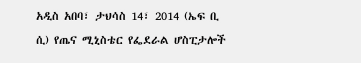አዲስ አበባ፣ ታህሳስ 14፣ 2014 (ኤፍ ቢ ሲ) የጤና ሚኒስቴር የፌደራል ሆስፒታሎች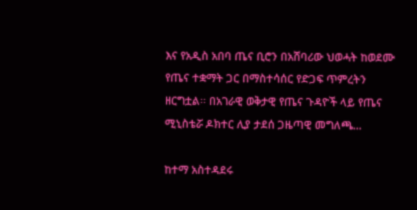እና የአዲስ አበባ ጤና ቢሮን በአሸባሪው ህወሓት ከወደሙ የጤና ተቋማት ጋር በማስተሳሰር የድጋፍ ጥምረትን ዘርግቷል፡፡ በአገራዊ ወቅታዊ የጤና ጉዳዮች ላይ የጤና ሚኒስቴሯ ዶክተር ሊያ ታደሰ ጋዜጣዊ መግለጫ…

ከተማ አስተዳደሩ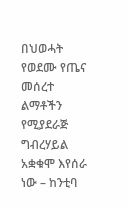በህወሓት የወደሙ የጤና መሰረተ ልማቶችን የሚያደራጅ ግብረሃይል አቋቁሞ እየሰራ ነው – ከንቲባ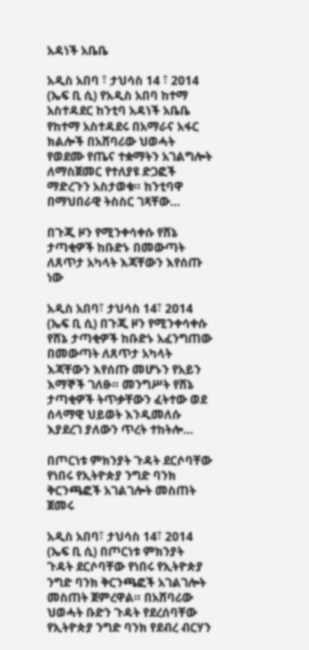አዳነች አቤቤ

አዲስ አበባ ፣ ታህሳስ 14 ፣ 2014 (ኤፍ ቢ ሲ) የአዲስ አበባ ከተማ አስተዳደር ከንቲባ አዳነች አቤቤ የከተማ አስተዳደሩ በአማራና አፋር ክልሎች በአሸባሪው ህወሓት የወደሙ የጤና ተቋማትን አገልግሎት ለማስጀመር የተለያዩ ድጋፎች ማድረጉን አስታወቁ። ከንቲባዋ በማህበራዊ ትስስር ገጻቸው…

በጉጂ ዞን የሚንቀሳቀሱ የሸኔ ታጣቂዎች ከቡድኑ በመውጣት ለጸጥታ አካላት እጃቸውን እየሰጡ ነው

አዲስ አበባ፣ ታህሳስ 14፣ 2014 (ኤፍ ቢ ሲ) በጉጂ ዞን የሚንቀሳቀሱ የሸኔ ታጣቂዎች ከቡድኑ አፈንግጠው በመውጣት ለጸጥታ አካላት እጃቸውን እየሰጡ መሆኑን የአይን እማኞች ገለፁ። መንግሥት የሸኔ ታጣቂዎች ትጥቃቸውን ፈትተው ወደ ሰላማዊ ህይወት እንዲመለሱ እያደረገ ያለውን ጥረት ተከትሎ…

በጦርነቱ ምክንያት ጉዳት ደርሶባቸው የነበሩ የኢትዮጵያ ንግድ ባንክ ቅርንጫፎች አገልገሎት መስጠት ጀመሩ

አዲስ አበባ፣ ታህሳስ 14፣ 2014 (ኤፍ ቢ ሲ) በጦርነቱ ምክንያት ጉዳት ደርሶባቸው የነበሩ የኢትዮጵያ ንግድ ባንክ ቅርንጫፎች አገልገሎት መስጠት ጀምረዋል። በአሸባሪው ህወሓት ቡድን ጉዳት የደረሰባቸው የኢትዮጵያ ንግድ ባንክ የደብረ ብርሃን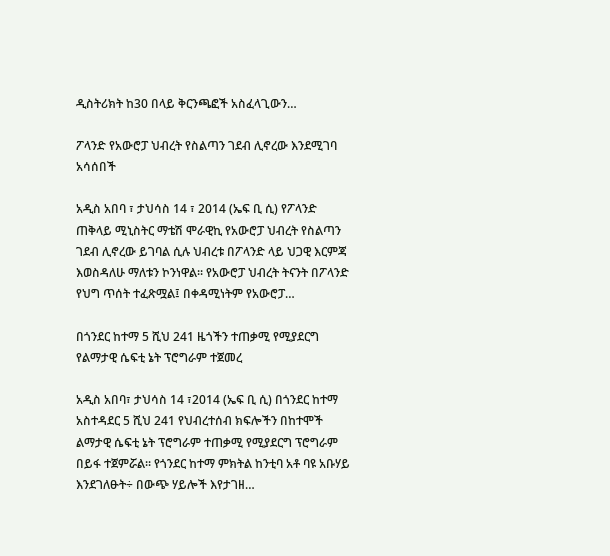ዲስትሪክት ከ30 በላይ ቅርንጫፎች አስፈላጊውን…

ፖላንድ የአውሮፓ ህብረት የስልጣን ገደብ ሊኖረው እንደሚገባ አሳሰበች

አዲስ አበባ ፣ ታህሳስ 14 ፣ 2014 (ኤፍ ቢ ሲ) የፖላንድ ጠቅላይ ሚኒስትር ማቴሽ ሞራዊኪ የአውሮፓ ህብረት የስልጣን ገደብ ሊኖረው ይገባል ሲሉ ህብረቱ በፖላንድ ላይ ህጋዊ እርምጃ እወስዳለሁ ማለቱን ኮንነዋል፡፡ የአውሮፓ ህብረት ትናንት በፖላንድ የህግ ጥሰት ተፈጽሟል፤ በቀዳሚነትም የአውሮፓ…

በጎንደር ከተማ 5 ሺህ 241 ዜጎችን ተጠቃሚ የሚያደርግ የልማታዊ ሴፍቲ ኔት ፕሮግራም ተጀመረ

አዲስ አበባ፣ ታህሳስ 14 ፣2014 (ኤፍ ቢ ሲ) በጎንደር ከተማ አስተዳደር 5 ሺህ 241 የህብረተሰብ ክፍሎችን በከተሞች ልማታዊ ሴፍቲ ኔት ፕሮግራም ተጠቃሚ የሚያደርግ ፕሮግራም በይፋ ተጀምሯል፡፡ የጎንደር ከተማ ምክትል ከንቲባ አቶ ባዩ አቡሃይ እንደገለፁት÷ በውጭ ሃይሎች እየታገዘ…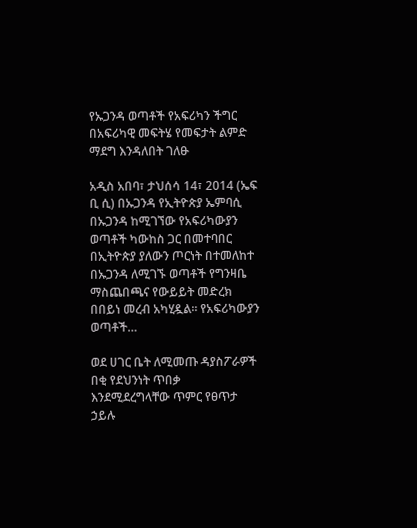የኡጋንዳ ወጣቶች የአፍሪካን ችግር በአፍሪካዊ መፍትሄ የመፍታት ልምድ ማደግ እንዳለበት ገለፁ

አዲስ አበባ፣ ታህሰሳ 14፣ 2014 (ኤፍ ቢ ሲ) በኡጋንዳ የኢትዮጵያ ኤምባሲ በኡጋንዳ ከሚገኘው የአፍሪካውያን ወጣቶች ካውከስ ጋር በመተባበር በኢትዮጵያ ያለውን ጦርነት በተመለከተ በኡጋንዳ ለሚገኙ ወጣቶች የግንዛቤ ማስጨበጫና የውይይት መድረክ በበይነ መረብ አካሂዷል፡፡ የአፍሪካውያን ወጣቶች…

ወደ ሀገር ቤት ለሚመጡ ዳያስፖራዎች በቂ የደህንነት ጥበቃ እንደሚደረግላቸው ጥምር የፀጥታ ኃይሉ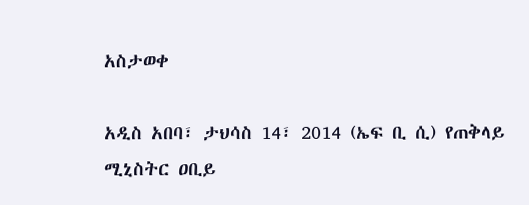አስታወቀ

አዲስ አበባ፣ ታህሳስ 14፣ 2014 (ኤፍ ቢ ሲ) የጠቅላይ ሚኒስትር ዐቢይ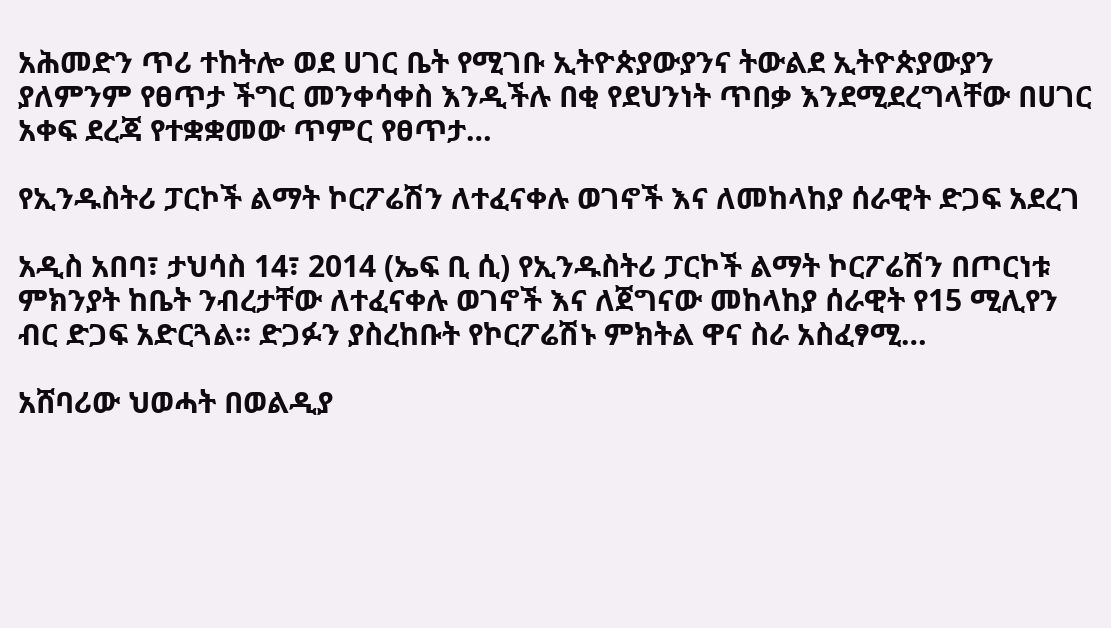አሕመድን ጥሪ ተከትሎ ወደ ሀገር ቤት የሚገቡ ኢትዮጵያውያንና ትውልደ ኢትዮጵያውያን ያለምንም የፀጥታ ችግር መንቀሳቀስ እንዲችሉ በቂ የደህንነት ጥበቃ እንደሚደረግላቸው በሀገር አቀፍ ደረጃ የተቋቋመው ጥምር የፀጥታ…

የኢንዱስትሪ ፓርኮች ልማት ኮርፖሬሽን ለተፈናቀሉ ወገኖች እና ለመከላከያ ሰራዊት ድጋፍ አደረገ

አዲስ አበባ፣ ታህሳስ 14፣ 2014 (ኤፍ ቢ ሲ) የኢንዱስትሪ ፓርኮች ልማት ኮርፖሬሽን በጦርነቱ ምክንያት ከቤት ንብረታቸው ለተፈናቀሉ ወገኖች እና ለጀግናው መከላከያ ሰራዊት የ15 ሚሊየን ብር ድጋፍ አድርጓል፡፡ ድጋፉን ያስረከቡት የኮርፖሬሽኑ ምክትል ዋና ስራ አስፈፃሚ…

አሸባሪው ህወሓት በወልዲያ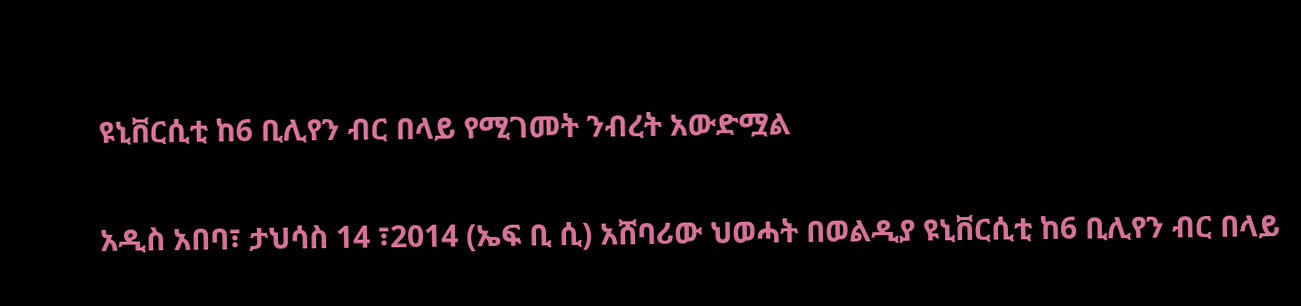ዩኒቨርሲቲ ከ6 ቢሊየን ብር በላይ የሚገመት ንብረት አውድሟል

አዲስ አበባ፣ ታህሳስ 14 ፣2014 (ኤፍ ቢ ሲ) አሸባሪው ህወሓት በወልዲያ ዩኒቨርሲቲ ከ6 ቢሊየን ብር በላይ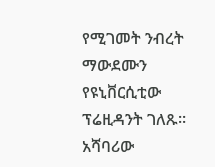የሚገመት ንብረት ማውደሙን የዩኒቨርሲቲው ፕሬዚዳንት ገለጹ፡፡   አሻባሪው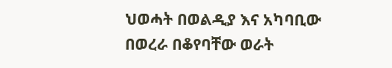ህወሓት በወልዲያ እና አካባቢው በወረራ በቆየባቸው ወራት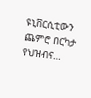ዩኒቨርሲቲውን ጨምሮ በርካታ የህዝብና…